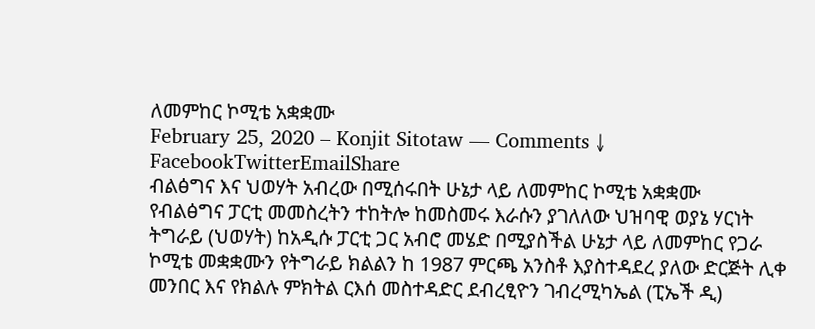ለመምከር ኮሚቴ አቋቋሙ
February 25, 2020 – Konjit Sitotaw — Comments ↓
FacebookTwitterEmailShare
ብልፅግና እና ህወሃት አብረው በሚሰሩበት ሁኔታ ላይ ለመምከር ኮሚቴ አቋቋሙ
የብልፅግና ፓርቲ መመስረትን ተከትሎ ከመስመሩ እራሱን ያገለለው ህዝባዊ ወያኔ ሃርነት ትግራይ (ህወሃት) ከአዲሱ ፓርቲ ጋር አብሮ መሄድ በሚያስችል ሁኔታ ላይ ለመምከር የጋራ ኮሚቴ መቋቋሙን የትግራይ ክልልን ከ 1987 ምርጫ አንስቶ እያስተዳደረ ያለው ድርጅት ሊቀ መንበር እና የክልሉ ምክትል ርእሰ መስተዳድር ደብረፂዮን ገብረሚካኤል (ፒኤች ዲ)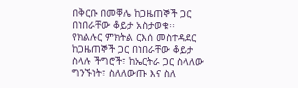በቅርቡ በመቐሌ ከጋዜጠኞች ጋር በነበራቸው ቆይታ አስታወቁ፡፡
የክልሉር ምክትል ርእሰ መስተዳደር ከጋዜጠኞች ጋር በነበራቸው ቆይታ ስላሉ ችግሮች፣ ከኤርትራ ጋር ስላለው ግንኙነት፣ ስለለውጡ እና ስለ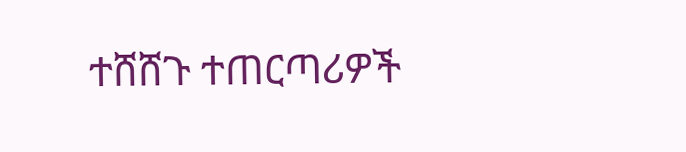ተሸሸጉ ተጠርጣሪዎች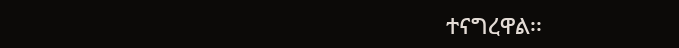ተናግረዋል፡፡